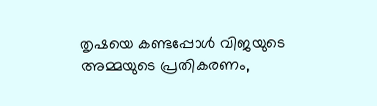തൃഷയെ കണ്ടപ്പോൾ വിജയുടെ അമ്മയുടെ പ്രതികരണം,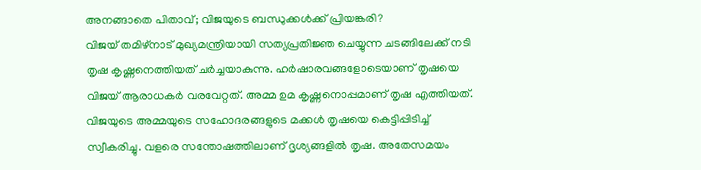അനങ്ങാതെ പിതാവ്; വിജയുടെ ബന്ധുക്കൾക്ക് പ്രിയങ്കരി?
വിജയ് തമിഴ്നാട് മുഖ്യമന്ത്രിയായി സത്യപ്രതിജ്ഞ ചെയ്യുന്ന ചടങ്ങിലേക്ക് നടി തൃഷ കൃഷ്ണനെത്തിയത് ചർച്ചയാകുന്നു. ഹർഷാരവങ്ങളോടെയാണ് തൃഷയെ വിജയ് ആരാധകർ വരവേറ്റത്. അമ്മ ഉമ കൃഷ്ണനൊപ്പമാണ് തൃഷ എത്തിയത്. വിജയുടെ അമ്മയുടെ സഹോദരങ്ങളുടെ മക്കൾ തൃഷയെ കെട്ടിപ്പിടിച്ച് സ്വീകരിച്ചു. വളരെ സന്തോഷത്തിലാണ് ദൃശ്യങ്ങളിൽ തൃഷ. അതേസമയം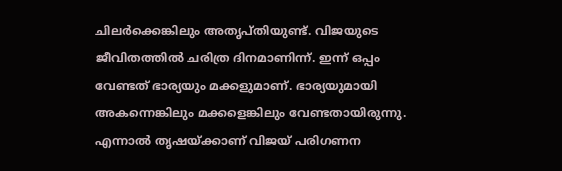ചിലർക്കെങ്കിലും അതൃപ്തിയുണ്ട്. വിജയുടെ ജീവിതത്തിൽ ചരിത്ര ദിനമാണിന്ന്. ഇന്ന് ഒപ്പം വേണ്ടത് ഭാര്യയും മക്കളുമാണ്. ഭാര്യയുമായി അകന്നെങ്കിലും മക്കളെങ്കിലും വേണ്ടതായിരുന്നു. എന്നാൽ തൃഷയ്ക്കാണ് വിജയ് പരിഗണന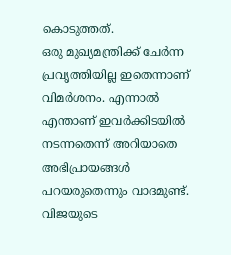കൊടുത്തത്.
ഒരു മുഖ്യമന്ത്രിക്ക് ചേർന്ന പ്രവൃത്തിയില്ല ഇതെന്നാണ് വിമർശനം. എന്നാൽ എന്താണ് ഇവർക്കിടയിൽ നടന്നതെന്ന് അറിയാതെ അഭിപ്രായങ്ങൾ പറയരുതെന്നും വാദമുണ്ട്. വിജയുടെ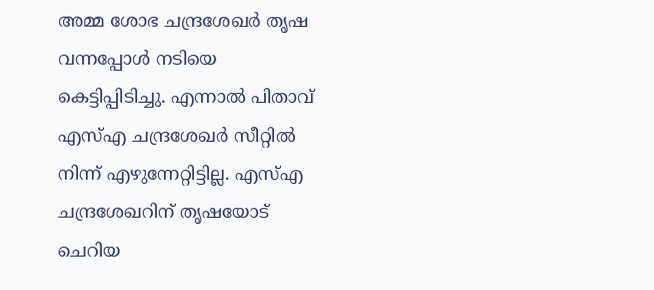അമ്മ ശോഭ ചന്ദ്രശേഖർ തൃഷ വന്നപ്പോൾ നടിയെ കെട്ടിപ്പിടിച്ചു. എന്നാൽ പിതാവ് എസ്എ ചന്ദ്രശേഖർ സീറ്റിൽ നിന്ന് എഴുന്നേറ്റിട്ടില്ല. എസ്എ ചന്ദ്രശേഖറിന് തൃഷയോട് ചെറിയ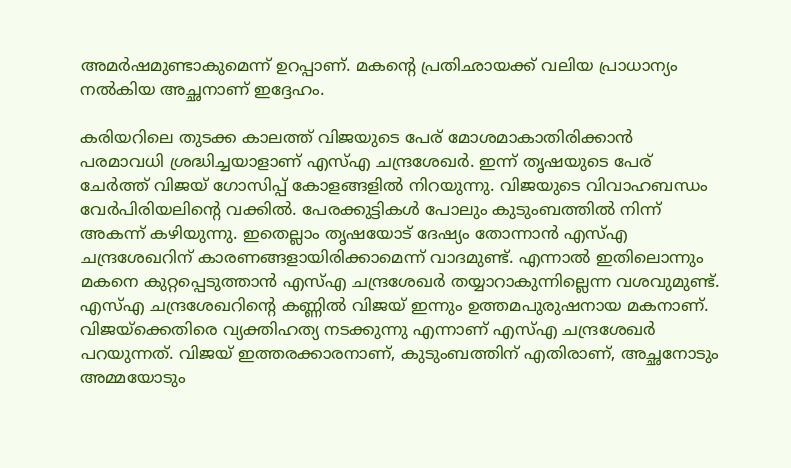അമർഷമുണ്ടാകുമെന്ന് ഉറപ്പാണ്. മകന്റെ പ്രതിഛായക്ക് വലിയ പ്രാധാന്യം നൽകിയ അച്ഛനാണ് ഇദ്ദേഹം.

കരിയറിലെ തുടക്ക കാലത്ത് വിജയുടെ പേര് മോശമാകാതിരിക്കാൻ പരമാവധി ശ്രദ്ധിച്ചയാളാണ് എസ്എ ചന്ദ്രശേഖർ. ഇന്ന് തൃഷയുടെ പേര് ചേർത്ത് വിജയ് ഗോസിപ്പ് കോളങ്ങളിൽ നിറയുന്നു. വിജയുടെ വിവാഹബന്ധം വേർപിരിയലിന്റെ വക്കിൽ. പേരക്കുട്ടികൾ പോലും കുടുംബത്തിൽ നിന്ന് അകന്ന് കഴിയുന്നു. ഇതെല്ലാം തൃഷയോട് ദേഷ്യം തോന്നാൻ എസ്എ ചന്ദ്രശേഖറിന് കാരണങ്ങളായിരിക്കാമെന്ന് വാദമുണ്ട്. എന്നാൽ ഇതിലൊന്നും മകനെ കുറ്റപ്പെടുത്താൻ എസ്എ ചന്ദ്രശേഖർ തയ്യാറാകുന്നില്ലെന്ന വശവുമുണ്ട്.
എസ്എ ചന്ദ്രശേഖറിന്റെ കണ്ണിൽ വിജയ് ഇന്നും ഉത്തമപുരുഷനായ മകനാണ്. വിജയ്ക്കെതിരെ വ്യക്തിഹത്യ നടക്കുന്നു എന്നാണ് എസ്എ ചന്ദ്രശേഖർ പറയുന്നത്. വിജയ് ഇത്തരക്കാരനാണ്, കുടുംബത്തിന് എതിരാണ്, അച്ഛനോടും അമ്മയോടും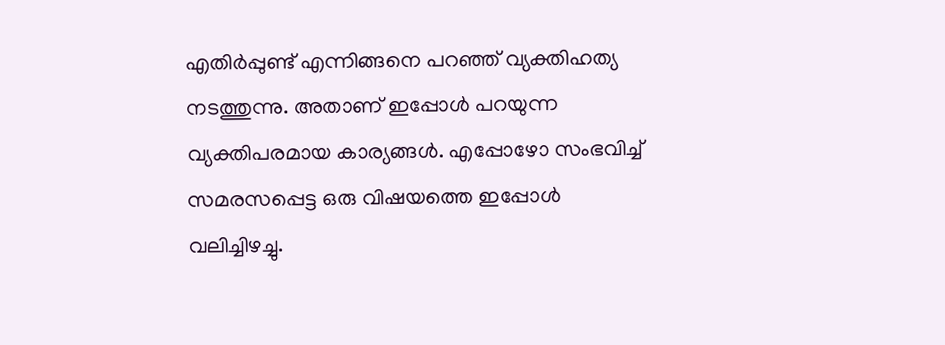എതിർപ്പുണ്ട് എന്നിങ്ങനെ പറഞ്ഞ് വ്യക്തിഹത്യ നടത്തുന്നു. അതാണ് ഇപ്പോൾ പറയുന്ന വ്യക്തിപരമായ കാര്യങ്ങൾ. എപ്പോഴോ സംഭവിച്ച് സമരസപ്പെട്ട ഒരു വിഷയത്തെ ഇപ്പോൾ വലിച്ചിഴച്ചു.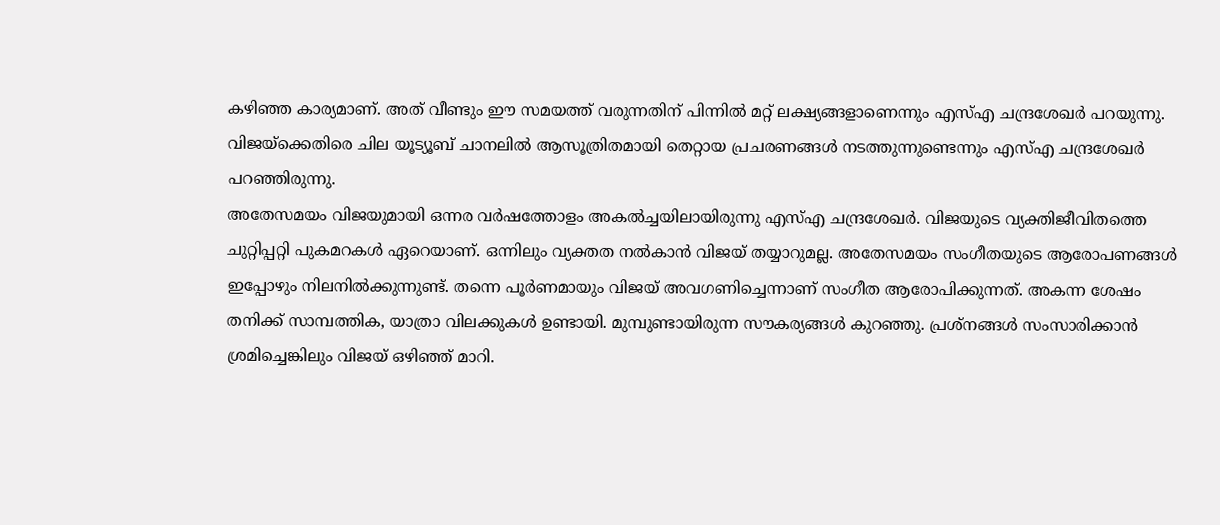കഴിഞ്ഞ കാര്യമാണ്. അത് വീണ്ടും ഈ സമയത്ത് വരുന്നതിന് പിന്നിൽ മറ്റ് ലക്ഷ്യങ്ങളാണെന്നും എസ്എ ചന്ദ്രശേഖർ പറയുന്നു.
വിജയ്ക്കെതിരെ ചില യൂട്യൂബ് ചാനലിൽ ആസൂത്രിതമായി തെറ്റായ പ്രചരണങ്ങൾ നടത്തുന്നുണ്ടെന്നും എസ്എ ചന്ദ്രശേഖർ പറഞ്ഞിരുന്നു.
അതേസമയം വിജയുമായി ഒന്നര വർഷത്തോളം അകൽച്ചയിലായിരുന്നു എസ്എ ചന്ദ്രശേഖർ. വിജയുടെ വ്യക്തിജീവിതത്തെ ചുറ്റിപ്പറ്റി പുകമറകൾ ഏറെയാണ്. ഒന്നിലും വ്യക്തത നൽകാൻ വിജയ് തയ്യാറുമല്ല. അതേസമയം സംഗീതയുടെ ആരോപണങ്ങൾ ഇപ്പോഴും നിലനിൽക്കുന്നുണ്ട്. തന്നെ പൂർണമായും വിജയ് അവഗണിച്ചെന്നാണ് സംഗീത ആരോപിക്കുന്നത്. അകന്ന ശേഷം തനിക്ക് സാമ്പത്തിക, യാത്രാ വിലക്കുകൾ ഉണ്ടായി. മുമ്പുണ്ടായിരുന്ന സൗകര്യങ്ങൾ കുറഞ്ഞു. പ്രശ്നങ്ങൾ സംസാരിക്കാൻ ശ്രമിച്ചെങ്കിലും വിജയ് ഒഴിഞ്ഞ് മാറി.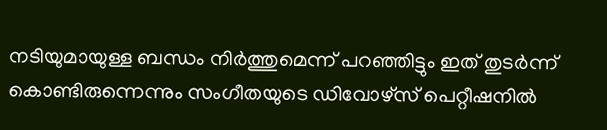നടിയുമായുള്ള ബന്ധം നിർത്തുമെന്ന് പറഞ്ഞിട്ടും ഇത് തുടർന്ന് കൊണ്ടിരുന്നെന്നും സംഗീതയുടെ ഡിവോഴ്സ് പെറ്റീഷനിൽ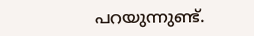പറയുന്നുണ്ട്.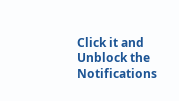Click it and Unblock the Notifications